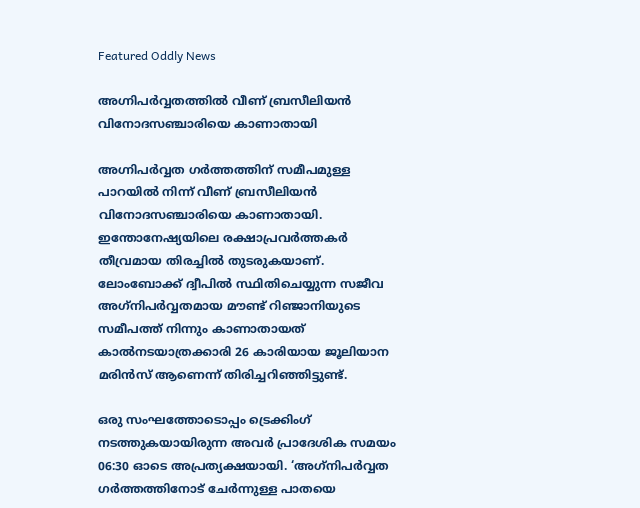Featured Oddly News

അഗ്നിപർവ്വതത്തിൽ വീണ് ബ്രസീലിയൻ വിനോദസഞ്ചാരിയെ കാണാതായി

അഗ്നിപര്‍വ്വത ഗര്‍ത്തത്തിന് സമീപമുള്ള പാറയില്‍ നിന്ന് വീണ് ബ്രസീലിയന്‍ വിനോദസഞ്ചാരിയെ കാണാതായി. ഇന്തോനേഷ്യയിലെ രക്ഷാപ്രവര്‍ത്തകര്‍ തീവ്രമായ തിരച്ചില്‍ തുടരുകയാണ്. ലോംബോക്ക് ദ്വീപില്‍ സ്ഥിതിചെയ്യുന്ന സജീവ അഗ്‌നിപര്‍വ്വതമായ മൗണ്ട് റിഞ്ജാനിയുടെ സമീപത്ത് നിന്നും കാണാതായത് കാല്‍നടയാത്രക്കാരി 26 കാരിയായ ജൂലിയാന മരിന്‍സ് ആണെന്ന് തിരിച്ചറിഞ്ഞിട്ടുണ്ട്.

ഒരു സംഘത്തോടൊപ്പം ട്രെക്കിംഗ് നടത്തുകയായിരുന്ന അവര്‍ പ്രാദേശിക സമയം 06:30 ഓടെ അപ്രത്യക്ഷയായി. ‘അഗ്‌നിപര്‍വ്വത ഗര്‍ത്തത്തിനോട് ചേര്‍ന്നുള്ള പാതയെ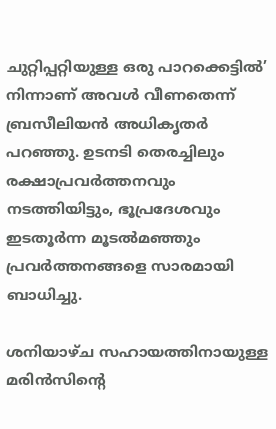ചുറ്റിപ്പറ്റിയുള്ള ഒരു പാറക്കെട്ടില്‍’ നിന്നാണ് അവള്‍ വീണതെന്ന് ബ്രസീലിയന്‍ അധികൃതര്‍ പറഞ്ഞു. ഉടനടി തെരച്ചിലും രക്ഷാപ്രവര്‍ത്തനവും നടത്തിയിട്ടും, ഭൂപ്രദേശവും ഇടതൂര്‍ന്ന മൂടല്‍മഞ്ഞും പ്രവര്‍ത്തനങ്ങളെ സാരമായി ബാധിച്ചു.

ശനിയാഴ്ച സഹായത്തിനായുള്ള മരിന്‍സിന്റെ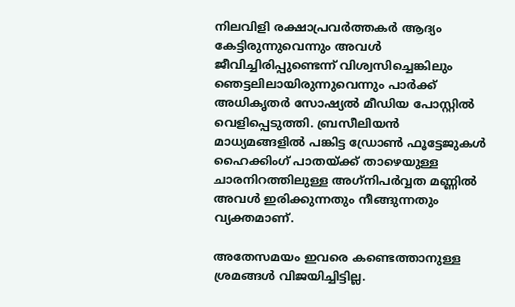നിലവിളി രക്ഷാപ്രവര്‍ത്തകര്‍ ആദ്യം കേട്ടിരുന്നുവെന്നും അവള്‍ ജീവിച്ചിരിപ്പുണ്ടെന്ന് വിശ്വസിച്ചെങ്കിലും ഞെട്ടലിലായിരുന്നുവെന്നും പാര്‍ക്ക് അധികൃതര്‍ സോഷ്യല്‍ മീഡിയ പോസ്റ്റില്‍ വെളിപ്പെടുത്തി. ബ്രസീലിയന്‍ മാധ്യമങ്ങളില്‍ പങ്കിട്ട ഡ്രോണ്‍ ഫൂട്ടേജുകള്‍ ഹൈക്കിംഗ് പാതയ്ക്ക് താഴെയുള്ള ചാരനിറത്തിലുള്ള അഗ്‌നിപര്‍വ്വത മണ്ണില്‍ അവള്‍ ഇരിക്കുന്നതും നീങ്ങുന്നതും വ്യക്തമാണ്.

അതേസമയം ഇവരെ കണ്ടെത്താനുള്ള ശ്രമങ്ങള്‍ വിജയിച്ചിട്ടില്ല.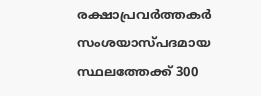രക്ഷാപ്രവര്‍ത്തകര്‍ സംശയാസ്പദമായ സ്ഥലത്തേക്ക് 300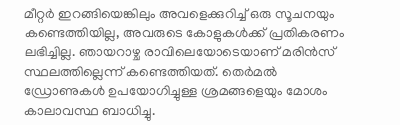മീറ്റര്‍ ഇറങ്ങിയെങ്കിലും അവളെക്കുറിച്ച് ഒരു സൂചനയും കണ്ടെത്തിയില്ല, അവരുടെ കോളുകള്‍ക്ക് പ്രതികരണം ലഭിച്ചില്ല. ഞായറാഴ്ച രാവിലെയോടെയാണ് മരിന്‍സ് സ്ഥലത്തില്ലെന്ന് കണ്ടെത്തിയത്. തെര്‍മല്‍ ഡ്രോണുകള്‍ ഉപയോഗിച്ചുള്ള ശ്രമങ്ങളെയും മോശം കാലാവസ്ഥ ബാധിച്ചു.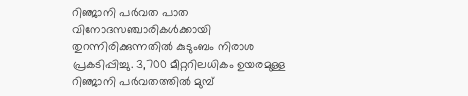റിഞ്ജാനി പര്‍വത പാത വിനോദസഞ്ചാരികള്‍ക്കായി തുറന്നിരിക്കുന്നതില്‍ കുടുംബം നിരാശ പ്രകടിപ്പിച്ചു. 3,700 മീറ്ററിലധികം ഉയരമുള്ള റിഞ്ജാനി പര്‍വതത്തില്‍ മുമ്പ്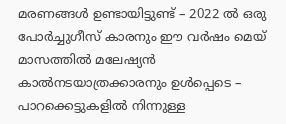മരണങ്ങള്‍ ഉണ്ടായിട്ടുണ്ട് – 2022 ല്‍ ഒരു പോര്‍ച്ചുഗീസ് കാരനും ഈ വര്‍ഷം മെയ് മാസത്തില്‍ മലേഷ്യന്‍ കാല്‍നടയാത്രക്കാരനും ഉള്‍പ്പെടെ – പാറക്കെട്ടുകളില്‍ നിന്നുള്ള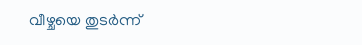വീഴ്ചയെ തുടര്‍ന്ന്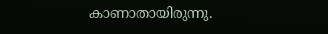കാണാതായിരുന്നു.